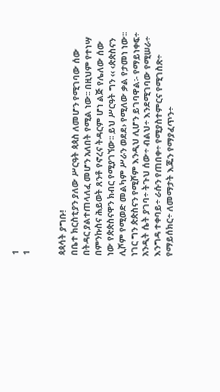1
1


ጳጳሳት ያግቡ!
በቤተ ክርስቲያን ያለው ሥርዓት ጳጳስ ለመሆን የሚገባው ሰው በትዳር ያልተጠላለፈ መሆን አለበት የሚል ነው፡፡ በዚህም የተነሣ በምንኩስና ሕይወት ጸንቶ የኖረና ትዳርም ሆነ ልጅ የሌለው ሰው ነው የጵጵስናዋን ክብር የሚያገኘው፡፡ ይህ ሥርዓት ግን ‹‹ ‹ጵጵስናን ሊሾም የሚወድ መልካም ሥራን ወደደ› የሚለው ቃል የታመነ ነው፡፡ ነገር ግን ጵጵስናን የሚሾም እንዲህ ሊሆን ይገባዋል፡- የማይነቀፍ÷ አንዲት ሴት ያገባ÷ ትጉህ ሰው÷ ብልህ÷ እንደሚገባው የሚሠራ÷ እንግዳ ተቀባይ÷ ራሱን የጠበቀ÷ የሚያስተምርና የሚገስጽ÷ የማይሰክር÷ ለመማታት እጁን የማያፈጥን÷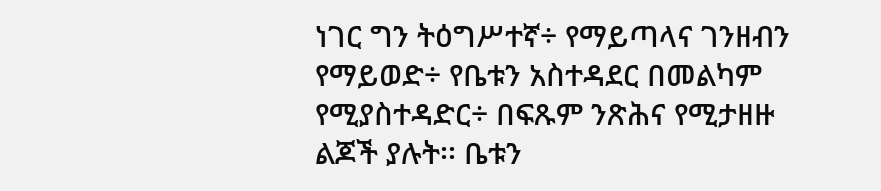ነገር ግን ትዕግሥተኛ÷ የማይጣላና ገንዘብን የማይወድ÷ የቤቱን አስተዳደር በመልካም የሚያስተዳድር÷ በፍጹም ንጽሕና የሚታዘዙ ልጆች ያሉት፡፡ ቤቱን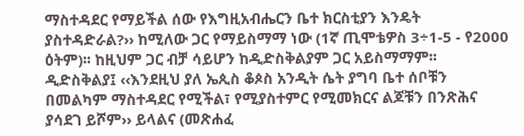ማስተዳደር የማይችል ሰው የእግዚአብሔርን ቤተ ክርስቲያን እንዴት ያስተዳድራል?›› ከሚለው ጋር የማይስማማ ነው (1ኛ ጢሞቴዎስ 3÷1-5 - የ2000 ዕትም)፡፡ ከዚህም ጋር ብቻ ሳይሆን ከዲድስቅልያም ጋር አይስማማም፡፡ ዲድስቅልያ፤ ‹‹እንደዚህ ያለ ኤጲስ ቆጶስ አንዲት ሴት ያግባ ቤተ ሰቦቹን በመልካም ማስተዳደር የሚችል፣ የሚያስተምር የሚመክርና ልጆቹን በንጽሕና ያሳደገ ይሾም›› ይላልና (መጽሐፈ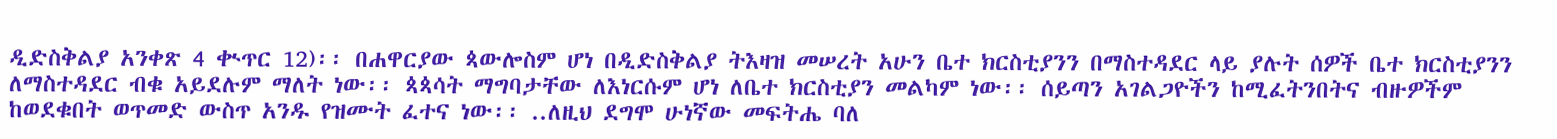ዲድስቅልያ አንቀጽ 4 ቊጥር 12)፡፡ በሐዋርያው ጳውሎስም ሆነ በዲድስቅልያ ትእዛዝ መሠረት አሁን ቤተ ክርስቲያንን በማስተዳደር ላይ ያሉት ሰዎች ቤተ ክርስቲያንን ለማስተዳደር ብቁ አይደሉም ማለት ነው፡፡ ጳጳሳት ማግባታቸው ለእነርሱም ሆነ ለቤተ ክርስቲያን መልካም ነው፡፡ ሰይጣን አገልጋዮችን ከሚፈትንበትና ብዙዎችም ከወደቁበት ወጥመድ ውስጥ አንዱ የዝሙት ፈተና ነው፡፡ ..ለዚህ ደግሞ ሁነኛው መፍትሔ ባለ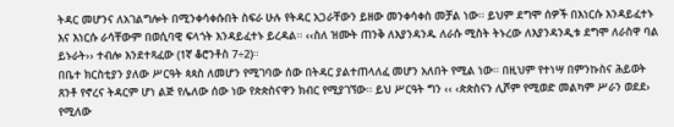ትዳር መሆንና ለአገልግሎት በሚንቀሳቀሱበት ስፍራ ሁሉ የትዳር አጋራቸውን ይዘው መንቀሳቀስ መቻል ነው፡፡ ይህም ደግሞ ሰዎች በእነርሱ እንዳይፈተኑ እና እነርሱ ራሳቸውም በወሲባዊ ፍላጎት እንዳይፈተኑ ይረዳል፡፡ ‹‹ስለ ዝሙት ጠንቅ ለእያንዳንዱ ለራሱ ሚስት ትኑረው ለእያንዳንዲቱ ደግሞ ለራስዋ ባል ይኑራት›› ተብሎ እንደተጻፈው (1ኛ ቆሮንቶስ 7÷2)፡፡
በቤተ ክርስቲያን ያለው ሥርዓት ጳጳስ ለመሆን የሚገባው ሰው በትዳር ያልተጠላለፈ መሆን አለበት የሚል ነው፡፡ በዚህም የተነሣ በምንኩስና ሕይወት ጸንቶ የኖረና ትዳርም ሆነ ልጅ የሌለው ሰው ነው የጵጵስናዋን ክብር የሚያገኘው፡፡ ይህ ሥርዓት ግን ‹‹ ‹ጵጵስናን ሊሾም የሚወድ መልካም ሥራን ወደደ› የሚለው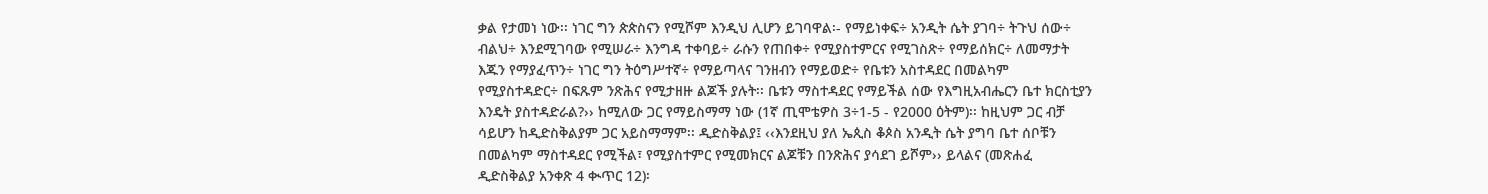ቃል የታመነ ነው፡፡ ነገር ግን ጵጵስናን የሚሾም እንዲህ ሊሆን ይገባዋል፡- የማይነቀፍ÷ አንዲት ሴት ያገባ÷ ትጉህ ሰው÷ ብልህ÷ እንደሚገባው የሚሠራ÷ እንግዳ ተቀባይ÷ ራሱን የጠበቀ÷ የሚያስተምርና የሚገስጽ÷ የማይሰክር÷ ለመማታት እጁን የማያፈጥን÷ ነገር ግን ትዕግሥተኛ÷ የማይጣላና ገንዘብን የማይወድ÷ የቤቱን አስተዳደር በመልካም የሚያስተዳድር÷ በፍጹም ንጽሕና የሚታዘዙ ልጆች ያሉት፡፡ ቤቱን ማስተዳደር የማይችል ሰው የእግዚአብሔርን ቤተ ክርስቲያን እንዴት ያስተዳድራል?›› ከሚለው ጋር የማይስማማ ነው (1ኛ ጢሞቴዎስ 3÷1-5 - የ2000 ዕትም)፡፡ ከዚህም ጋር ብቻ ሳይሆን ከዲድስቅልያም ጋር አይስማማም፡፡ ዲድስቅልያ፤ ‹‹እንደዚህ ያለ ኤጲስ ቆጶስ አንዲት ሴት ያግባ ቤተ ሰቦቹን በመልካም ማስተዳደር የሚችል፣ የሚያስተምር የሚመክርና ልጆቹን በንጽሕና ያሳደገ ይሾም›› ይላልና (መጽሐፈ ዲድስቅልያ አንቀጽ 4 ቊጥር 12)፡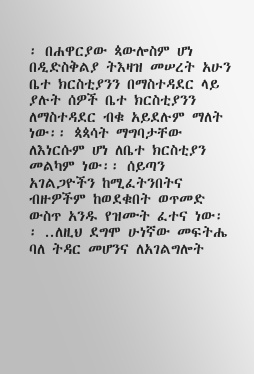፡ በሐዋርያው ጳውሎስም ሆነ በዲድስቅልያ ትእዛዝ መሠረት አሁን ቤተ ክርስቲያንን በማስተዳደር ላይ ያሉት ሰዎች ቤተ ክርስቲያንን ለማስተዳደር ብቁ አይደሉም ማለት ነው፡፡ ጳጳሳት ማግባታቸው ለእነርሱም ሆነ ለቤተ ክርስቲያን መልካም ነው፡፡ ሰይጣን አገልጋዮችን ከሚፈትንበትና ብዙዎችም ከወደቁበት ወጥመድ ውስጥ አንዱ የዝሙት ፈተና ነው፡፡ ..ለዚህ ደግሞ ሁነኛው መፍትሔ ባለ ትዳር መሆንና ለአገልግሎት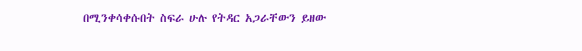በሚንቀሳቀሱበት ስፍራ ሁሉ የትዳር አጋራቸውን ይዘው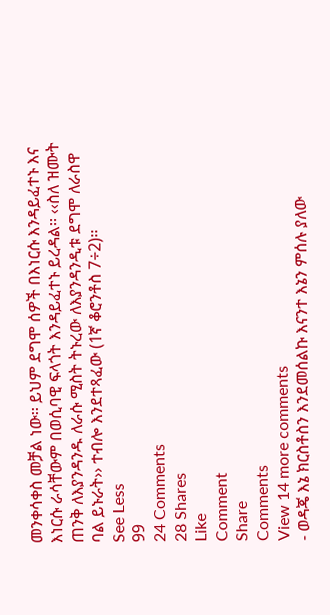መንቀሳቀስ መቻል ነው፡፡ ይህም ደግሞ ሰዎች በእነርሱ እንዳይፈተኑ እና እነርሱ ራሳቸውም በወሲባዊ ፍላጎት እንዳይፈተኑ ይረዳል፡፡ ‹‹ስለ ዝሙት ጠንቅ ለእያንዳንዱ ለራሱ ሚስት ትኑረው ለእያንዳንዲቱ ደግሞ ለራስዋ ባል ይኑራት›› ተብሎ እንደተጻፈው (1ኛ ቆሮንቶስ 7÷2)፡፡
See Less
99
24 Comments
28 Shares
Like
Comment
Share
Comments
View 14 more comments
- ወዳጄ እኔ ክርስቶስን እንደመሰልኩ እናንተ እኔን ምሰሉ ያለው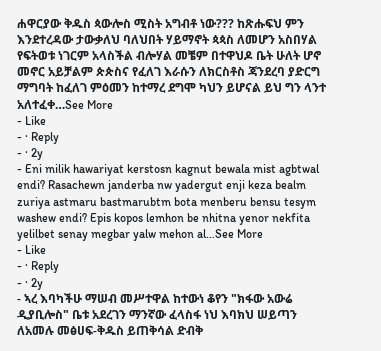ሐዋርያው ቅዱስ ጳውሎስ ሚስት አግብቶ ነው??? ከጽሑፍህ ምን እንደተረዳው ታውቃለህ ባለህበት ሃይማኖት ጳጳስ ለመሆን አስበሃል የፍትወቱ ነገርም አላስችል ብሎሃል መቼም በተዋህዶ ቤት ሁለት ሆኖ መኖር አይቻልም ጵጵስና የፈለገ እራሱን ለክርስቶስ ጃንደረባ ያድርግ ማግባት ከፈለገ ምዕመን ከተማረ ደግሞ ካህን ይሆናል ይህ ግን ላንተ አለተፈቀ…See More
- Like
- · Reply
- · 2y
- Eni milik hawariyat kerstosn kagnut bewala mist agbtwal endi? Rasachewn janderba nw yadergut enji keza bealm zuriya astmaru bastmarubtm bota menberu bensu tesym washew endi? Epis kopos lemhon be nhitna yenor nekfita yelilbet senay megbar yalw mehon al…See More
- Like
- · Reply
- · 2y
- ኣረ እባካችሁ ማሠብ መሥተዋል ከተውነ ቆየን "ክፋው አውሬ ዲያቢሎስ" ቤቱ አደረገን ማንኛው ፈላስፋ ነህ እባክህ ሠይጣን ለአመሉ መፅሀፍ-ቅዱስ ይጠቅሳል ድብቅ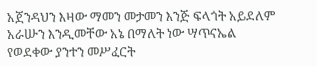አጀንዳህን እዛው ማመን መታመን እንጅ ፍላጎት አይደለም አራሡን እንዲመቸው አኔ በማለት ነው ሣጥናኤል የወደቀው ያንተን መሥፈርት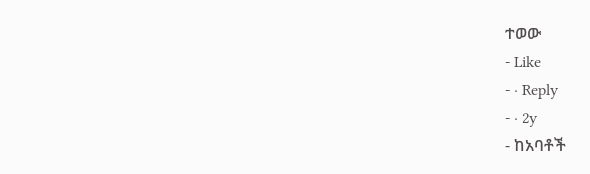ተወው
- Like
- · Reply
- · 2y
- ከአባቶች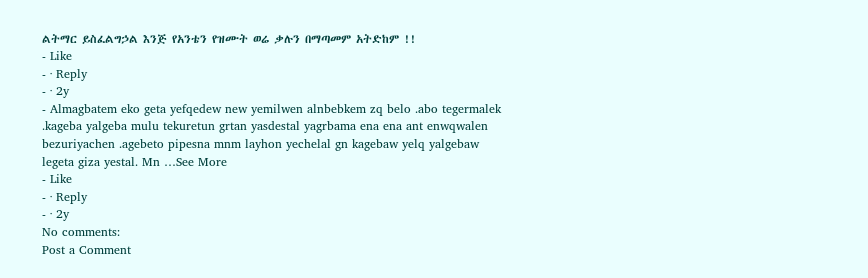ልትማር ይስፈልግኃል እንጅ የአንቴን የዝሙት ወሬ ቃሉን በማጣመም አትድከም !!
- Like
- · Reply
- · 2y
- Almagbatem eko geta yefqedew new yemilwen alnbebkem zq belo .abo tegermalek .kageba yalgeba mulu tekuretun grtan yasdestal yagrbama ena ena ant enwqwalen bezuriyachen .agebeto pipesna mnm layhon yechelal gn kagebaw yelq yalgebaw legeta giza yestal. Mn …See More
- Like
- · Reply
- · 2y
No comments:
Post a Comment